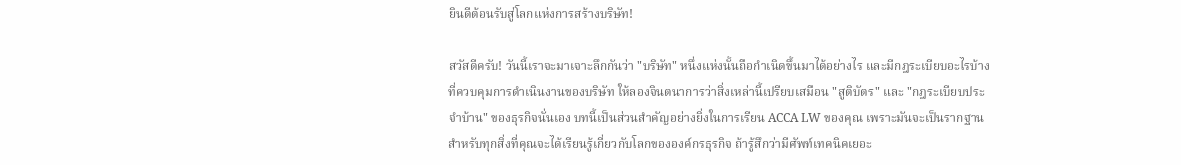ยินดีต้อนรับสู่โลกแห่งการสร้างบริษัท!

สวัสดีครับ! วันนี้เราจะมาเจาะลึกกันว่า "บริษัท" หนึ่งแห่งนั้นถือกำเนิดขึ้นมาได้อย่างไร และมีกฎระเบียบอะไรบ้างที่ควบคุมการดำเนินงานของบริษัท ให้ลองจินตนาการว่าสิ่งเหล่านี้เปรียบเสมือน "สูติบัตร" และ "กฎระเบียบประจำบ้าน" ของธุรกิจนั่นเอง บทนี้เป็นส่วนสำคัญอย่างยิ่งในการเรียน ACCA LW ของคุณ เพราะมันจะเป็นรากฐานสำหรับทุกสิ่งที่คุณจะได้เรียนรู้เกี่ยวกับโลกขององค์กรธุรกิจ ถ้ารู้สึกว่ามีศัพท์เทคนิคเยอะ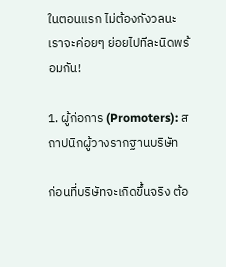ในตอนแรก ไม่ต้องกังวลนะ เราจะค่อยๆ ย่อยไปทีละนิดพร้อมกัน!

1. ผู้ก่อการ (Promoters): สถาปนิกผู้วางรากฐานบริษัท

ก่อนที่บริษัทจะเกิดขึ้นจริง ต้อ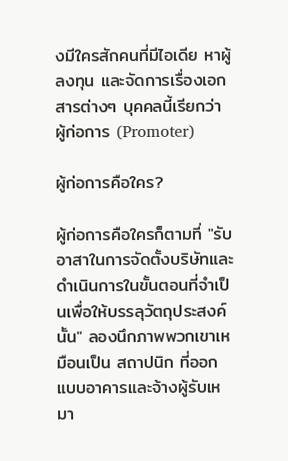งมีใครสักคนที่มีไอเดีย หาผู้ลงทุน และจัดการเรื่องเอกสารต่างๆ บุคคลนี้เรียกว่า ผู้ก่อการ (Promoter)

ผู้ก่อการคือใคร?

ผู้ก่อการคือใครก็ตามที่ "รับอาสาในการจัดตั้งบริษัทและดำเนินการในขั้นตอนที่จำเป็นเพื่อให้บรรลุวัตถุประสงค์นั้น" ลองนึกภาพพวกเขาเหมือนเป็น สถาปนิก ที่ออกแบบอาคารและจ้างผู้รับเหมา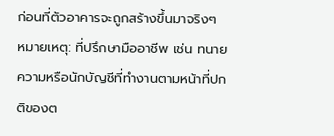ก่อนที่ตัวอาคารจะถูกสร้างขึ้นมาจริงๆ หมายเหตุ: ที่ปรึกษามืออาชีพ เช่น ทนายความหรือนักบัญชีที่ทำงานตามหน้าที่ปกติของต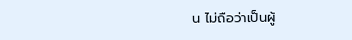น ไม่ถือว่าเป็นผู้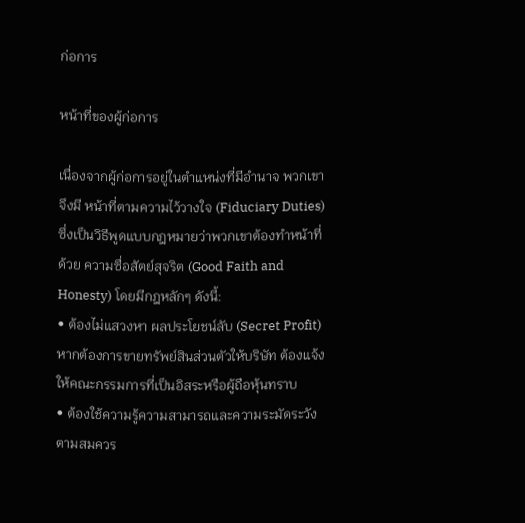ก่อการ

หน้าที่ของผู้ก่อการ

เนื่องจากผู้ก่อการอยู่ในตำแหน่งที่มีอำนาจ พวกเขาจึงมี หน้าที่ตามความไว้วางใจ (Fiduciary Duties) ซึ่งเป็นวิธีพูดแบบกฎหมายว่าพวกเขาต้องทำหน้าที่ด้วย ความซื่อสัตย์สุจริต (Good Faith and Honesty) โดยมีกฎหลักๆ ดังนี้:
• ต้องไม่แสวงหา ผลประโยชน์ลับ (Secret Profit) หากต้องการขายทรัพย์สินส่วนตัวให้บริษัท ต้องแจ้งให้คณะกรรมการที่เป็นอิสระหรือผู้ถือหุ้นทราบ
• ต้องใช้ความรู้ความสามารถและความระมัดระวังตามสมควร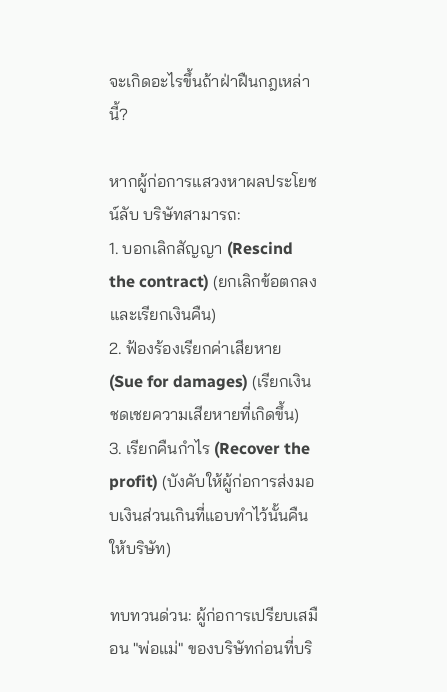จะเกิดอะไรขึ้นถ้าฝ่าฝืนกฎเหล่านี้?

หากผู้ก่อการแสวงหาผลประโยชน์ลับ บริษัทสามารถ:
1. บอกเลิกสัญญา (Rescind the contract) (ยกเลิกข้อตกลงและเรียกเงินคืน)
2. ฟ้องร้องเรียกค่าเสียหาย (Sue for damages) (เรียกเงินชดเชยความเสียหายที่เกิดขึ้น)
3. เรียกคืนกำไร (Recover the profit) (บังคับให้ผู้ก่อการส่งมอบเงินส่วนเกินที่แอบทำไว้นั้นคืนให้บริษัท)

ทบทวนด่วน: ผู้ก่อการเปรียบเสมือน "พ่อแม่" ของบริษัทก่อนที่บริ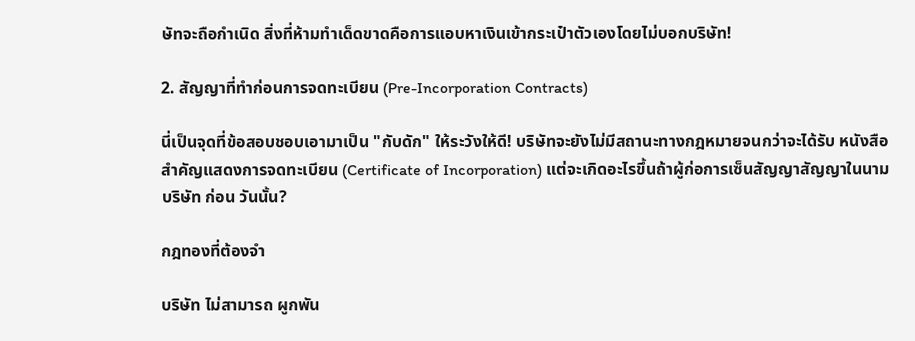ษัทจะถือกำเนิด สิ่งที่ห้ามทำเด็ดขาดคือการแอบหาเงินเข้ากระเป๋าตัวเองโดยไม่บอกบริษัท!

2. สัญญาที่ทำก่อนการจดทะเบียน (Pre-Incorporation Contracts)

นี่เป็นจุดที่ข้อสอบชอบเอามาเป็น "กับดัก" ให้ระวังให้ดี! บริษัทจะยังไม่มีสถานะทางกฎหมายจนกว่าจะได้รับ หนังสือสำคัญแสดงการจดทะเบียน (Certificate of Incorporation) แต่จะเกิดอะไรขึ้นถ้าผู้ก่อการเซ็นสัญญาสัญญาในนามบริษัท ก่อน วันนั้น?

กฎทองที่ต้องจำ

บริษัท ไม่สามารถ ผูกพัน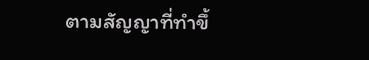ตามสัญญาที่ทำขึ้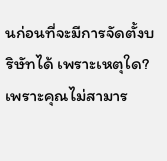นก่อนที่จะมีการจัดตั้งบริษัทได้ เพราะเหตุใด? เพราะคุณไม่สามาร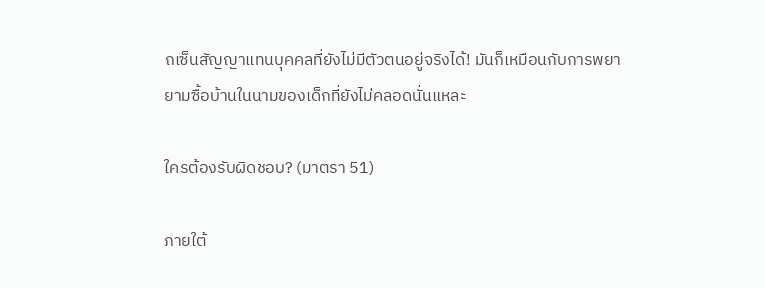ถเซ็นสัญญาแทนบุคคลที่ยังไม่มีตัวตนอยู่จริงได้! มันก็เหมือนกับการพยายามซื้อบ้านในนามของเด็กที่ยังไม่คลอดนั่นแหละ

ใครต้องรับผิดชอบ? (มาตรา 51)

ภายใต้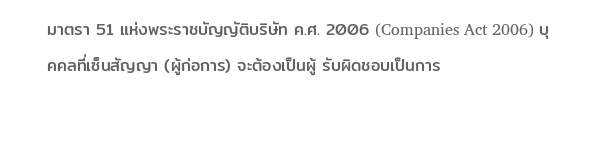มาตรา 51 แห่งพระราชบัญญัติบริษัท ค.ศ. 2006 (Companies Act 2006) บุคคลที่เซ็นสัญญา (ผู้ก่อการ) จะต้องเป็นผู้ รับผิดชอบเป็นการ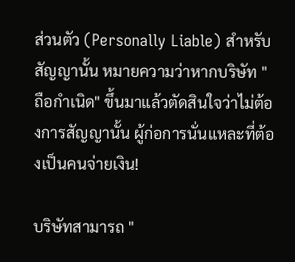ส่วนตัว (Personally Liable) สำหรับสัญญานั้น หมายความว่าหากบริษัท "ถือกำเนิด" ขึ้นมาแล้วตัดสินใจว่าไม่ต้องการสัญญานั้น ผู้ก่อการนั่นแหละที่ต้องเป็นคนจ่ายเงิน!

บริษัทสามารถ "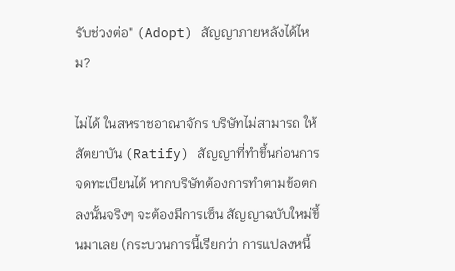รับช่วงต่อ" (Adopt) สัญญาภายหลังได้ไหม?

ไม่ได้ ในสหราชอาณาจักร บริษัทไม่สามารถ ให้สัตยาบัน (Ratify) สัญญาที่ทำขึ้นก่อนการจดทะเบียนได้ หากบริษัทต้องการทำตามข้อตกลงนั้นจริงๆ จะต้องมีการเซ็น สัญญาฉบับใหม่ขึ้นมาเลย (กระบวนการนี้เรียกว่า การแปลงหนี้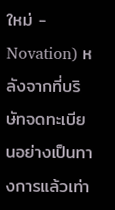ใหม่ - Novation) หลังจากที่บริษัทจดทะเบียนอย่างเป็นทางการแล้วเท่า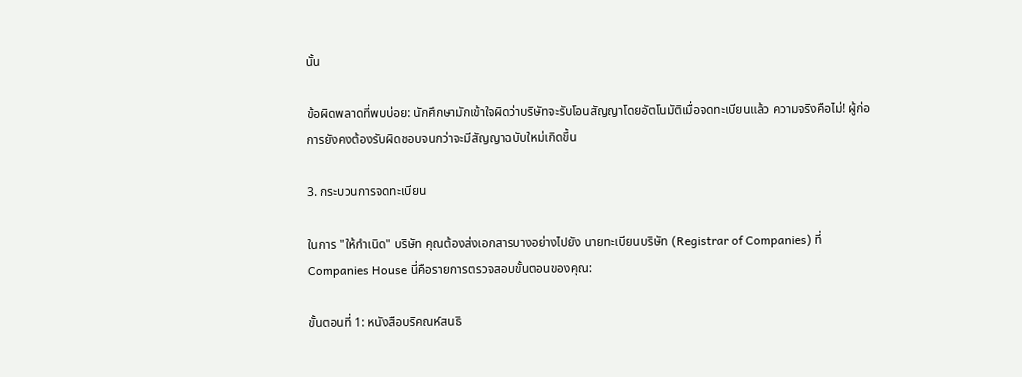นั้น

ข้อผิดพลาดที่พบบ่อย: นักศึกษามักเข้าใจผิดว่าบริษัทจะรับโอนสัญญาโดยอัตโนมัติเมื่อจดทะเบียนแล้ว ความจริงคือไม่! ผู้ก่อการยังคงต้องรับผิดชอบจนกว่าจะมีสัญญาฉบับใหม่เกิดขึ้น

3. กระบวนการจดทะเบียน

ในการ "ให้กำเนิด" บริษัท คุณต้องส่งเอกสารบางอย่างไปยัง นายทะเบียนบริษัท (Registrar of Companies) ที่ Companies House นี่คือรายการตรวจสอบขั้นตอนของคุณ:

ขั้นตอนที่ 1: หนังสือบริคณห์สนธิ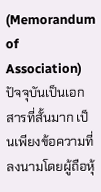(Memorandum of Association)
ปัจจุบันเป็นเอกสารที่สั้นมาก เป็นเพียงข้อความที่ลงนามโดยผู้ถือหุ้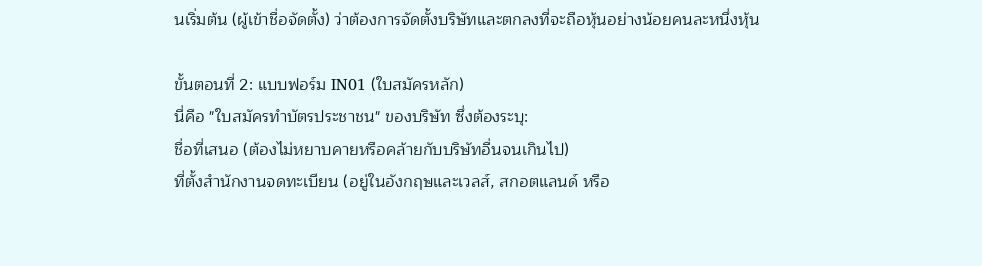นเริ่มต้น (ผู้เข้าชื่อจัดตั้ง) ว่าต้องการจัดตั้งบริษัทและตกลงที่จะถือหุ้นอย่างน้อยคนละหนึ่งหุ้น

ขั้นตอนที่ 2: แบบฟอร์ม IN01 (ใบสมัครหลัก)
นี่คือ "ใบสมัครทำบัตรประชาชน" ของบริษัท ซึ่งต้องระบุ:
ชื่อที่เสนอ (ต้องไม่หยาบคายหรือคล้ายกับบริษัทอื่นจนเกินไป)
ที่ตั้งสำนักงานจดทะเบียน (อยู่ในอังกฤษและเวลส์, สกอตแลนด์ หรือ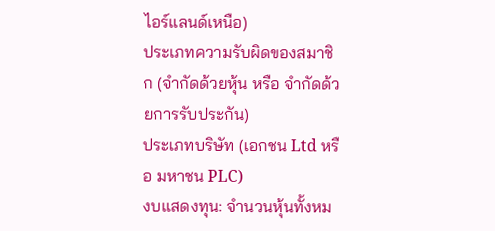ไอร์แลนด์เหนือ)
ประเภทความรับผิดของสมาชิก (จำกัดด้วยหุ้น หรือ จำกัดด้วยการรับประกัน)
ประเภทบริษัท (เอกชน Ltd หรือ มหาชน PLC)
งบแสดงทุน: จำนวนหุ้นทั้งหม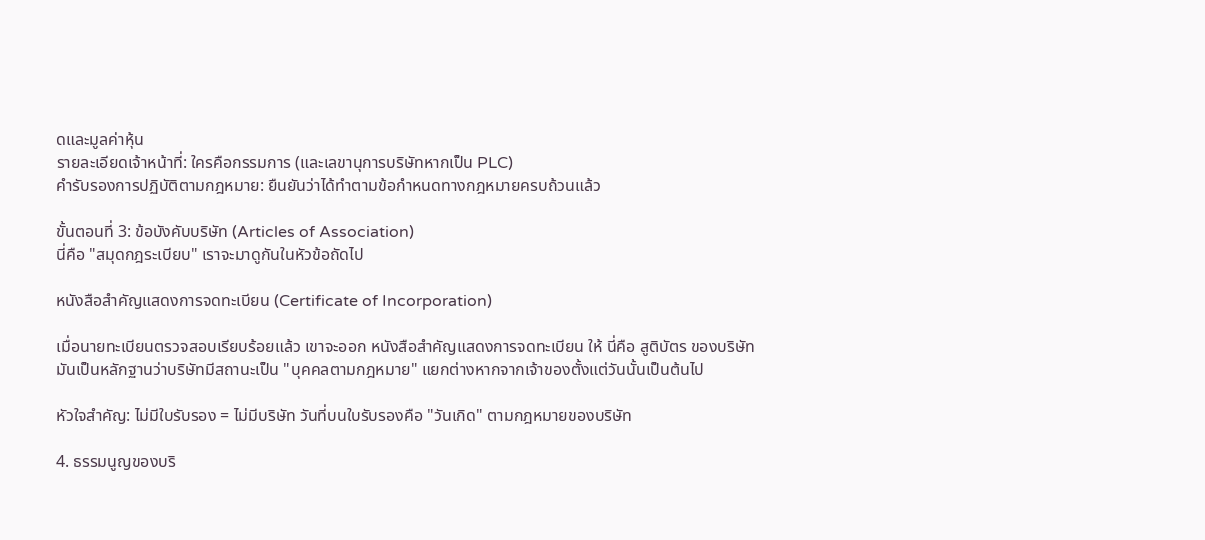ดและมูลค่าหุ้น
รายละเอียดเจ้าหน้าที่: ใครคือกรรมการ (และเลขานุการบริษัทหากเป็น PLC)
คำรับรองการปฏิบัติตามกฎหมาย: ยืนยันว่าได้ทำตามข้อกำหนดทางกฎหมายครบถ้วนแล้ว

ขั้นตอนที่ 3: ข้อบังคับบริษัท (Articles of Association)
นี่คือ "สมุดกฎระเบียบ" เราจะมาดูกันในหัวข้อถัดไป

หนังสือสำคัญแสดงการจดทะเบียน (Certificate of Incorporation)

เมื่อนายทะเบียนตรวจสอบเรียบร้อยแล้ว เขาจะออก หนังสือสำคัญแสดงการจดทะเบียน ให้ นี่คือ สูติบัตร ของบริษัท มันเป็นหลักฐานว่าบริษัทมีสถานะเป็น "บุคคลตามกฎหมาย" แยกต่างหากจากเจ้าของตั้งแต่วันนั้นเป็นต้นไป

หัวใจสำคัญ: ไม่มีใบรับรอง = ไม่มีบริษัท วันที่บนใบรับรองคือ "วันเกิด" ตามกฎหมายของบริษัท

4. ธรรมนูญของบริ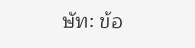ษัท: ข้อ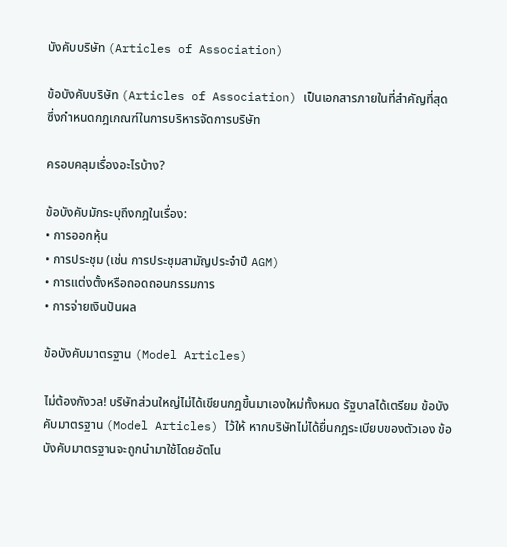บังคับบริษัท (Articles of Association)

ข้อบังคับบริษัท (Articles of Association) เป็นเอกสารภายในที่สำคัญที่สุด ซึ่งกำหนดกฎเกณฑ์ในการบริหารจัดการบริษัท

ครอบคลุมเรื่องอะไรบ้าง?

ข้อบังคับมักระบุถึงกฎในเรื่อง:
• การออกหุ้น
• การประชุม (เช่น การประชุมสามัญประจำปี AGM)
• การแต่งตั้งหรือถอดถอนกรรมการ
• การจ่ายเงินปันผล

ข้อบังคับมาตรฐาน (Model Articles)

ไม่ต้องกังวล! บริษัทส่วนใหญ่ไม่ได้เขียนกฎขึ้นมาเองใหม่ทั้งหมด รัฐบาลได้เตรียม ข้อบังคับมาตรฐาน (Model Articles) ไว้ให้ หากบริษัทไม่ได้ยื่นกฎระเบียบของตัวเอง ข้อบังคับมาตรฐานจะถูกนำมาใช้โดยอัตโน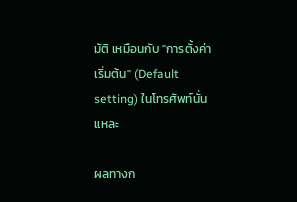มัติ เหมือนกับ "การตั้งค่าเริ่มต้น" (Default setting) ในโทรศัพท์นั่นแหละ

ผลทางก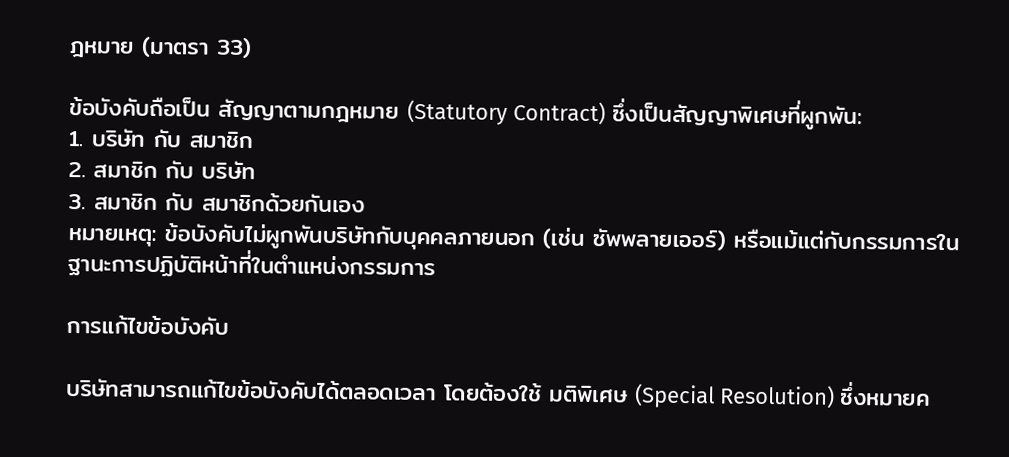ฎหมาย (มาตรา 33)

ข้อบังคับถือเป็น สัญญาตามกฎหมาย (Statutory Contract) ซึ่งเป็นสัญญาพิเศษที่ผูกพัน:
1. บริษัท กับ สมาชิก
2. สมาชิก กับ บริษัท
3. สมาชิก กับ สมาชิกด้วยกันเอง
หมายเหตุ: ข้อบังคับไม่ผูกพันบริษัทกับบุคคลภายนอก (เช่น ซัพพลายเออร์) หรือแม้แต่กับกรรมการในฐานะการปฏิบัติหน้าที่ในตำแหน่งกรรมการ

การแก้ไขข้อบังคับ

บริษัทสามารถแก้ไขข้อบังคับได้ตลอดเวลา โดยต้องใช้ มติพิเศษ (Special Resolution) ซึ่งหมายค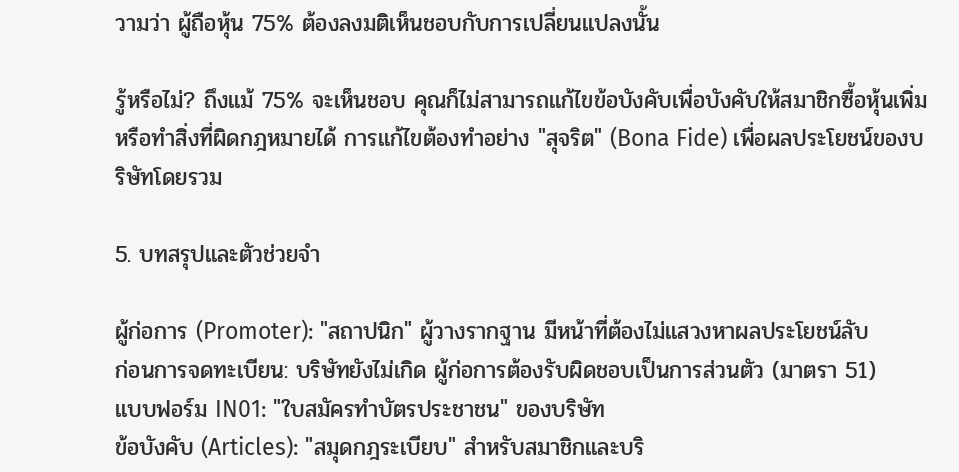วามว่า ผู้ถือหุ้น 75% ต้องลงมติเห็นชอบกับการเปลี่ยนแปลงนั้น

รู้หรือไม่? ถึงแม้ 75% จะเห็นชอบ คุณก็ไม่สามารถแก้ไขข้อบังคับเพื่อบังคับให้สมาชิกซื้อหุ้นเพิ่มหรือทำสิ่งที่ผิดกฎหมายได้ การแก้ไขต้องทำอย่าง "สุจริต" (Bona Fide) เพื่อผลประโยชน์ของบริษัทโดยรวม

5. บทสรุปและตัวช่วยจำ

ผู้ก่อการ (Promoter): "สถาปนิก" ผู้วางรากฐาน มีหน้าที่ต้องไม่แสวงหาผลประโยชน์ลับ
ก่อนการจดทะเบียน: บริษัทยังไม่เกิด ผู้ก่อการต้องรับผิดชอบเป็นการส่วนตัว (มาตรา 51)
แบบฟอร์ม IN01: "ใบสมัครทำบัตรประชาชน" ของบริษัท
ข้อบังคับ (Articles): "สมุดกฎระเบียบ" สำหรับสมาชิกและบริ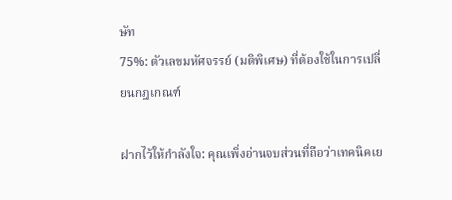ษัท
75%: ตัวเลขมหัศจรรย์ (มติพิเศษ) ที่ต้องใช้ในการเปลี่ยนกฎเกณฑ์

ฝากไว้ให้กำลังใจ: คุณเพิ่งอ่านจบส่วนที่ถือว่าเทคนิคเย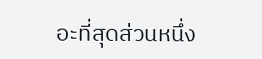อะที่สุดส่วนหนึ่ง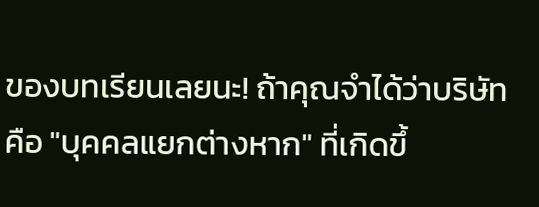ของบทเรียนเลยนะ! ถ้าคุณจำได้ว่าบริษัทคือ "บุคคลแยกต่างหาก" ที่เกิดขึ้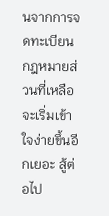นจากการจดทะเบียน กฎหมายส่วนที่เหลือจะเริ่มเข้าใจง่ายขึ้นอีกเยอะ สู้ต่อไป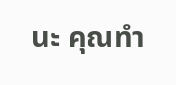นะ คุณทำ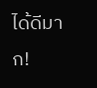ได้ดีมาก!